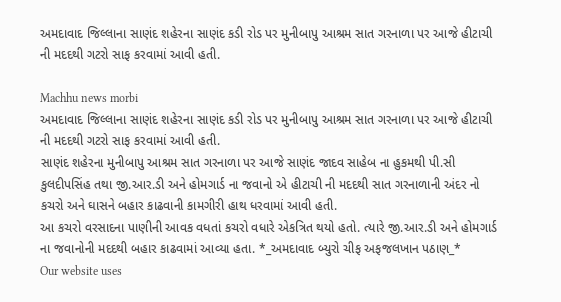અમદાવાદ જિલ્લાના સાણંદ શહેરના સાણંદ કડી રોડ પર મુનીબાપુ આશ્રમ સાત ગરનાળા પર આજે હીટાચી ની મદદથી ગટરો સાફ કરવામાં આવી હતી.

Machhu news morbi
અમદાવાદ જિલ્લાના સાણંદ શહેરના સાણંદ કડી રોડ પર મુનીબાપુ આશ્રમ સાત ગરનાળા પર આજે હીટાચી ની મદદથી ગટરો સાફ કરવામાં આવી હતી.
સાણંદ શહેરના મુનીબાપુ આશ્રમ સાત ગરનાળા પર આજે સાણંદ જાદવ સાહેબ ના હુકમથી પી.સી કુલદીપસિંહ તથા જી.આર.ડી અને હોમગાર્ડ ના જવાનો એ હીટાચી ની મદદથી સાત ગરનાળાની અંદર નો કચરો અને ઘાસને બહાર કાઢવાની કામગીરી હાથ ધરવામાં આવી હતી.
આ કચરો વરસાદના પાણીની આવક વધતાં કચરો વધારે એકત્રિત થયો હતો. ત્યારે જી.આર.ડી અને હોમગાર્ડ ના જવાનોની મદદથી બહાર કાઢવામાં આવ્યા હતા. *_અમદાવાદ બ્યુરો ચીફ અફજલખાન પઠાણ_*
Our website uses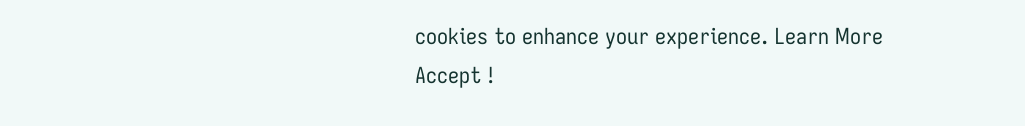cookies to enhance your experience. Learn More
Accept !